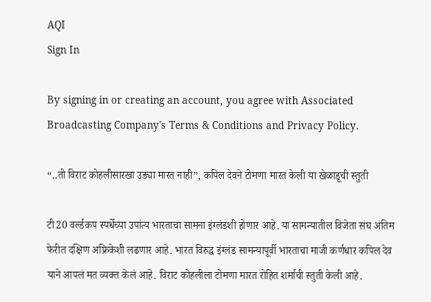AQI
Sign In

By signing in or creating an account, you agree with Associated Broadcasting Company's Terms & Conditions and Privacy Policy.

“..तो विराट कोहलीसारखा उड्या मारत नाही”, कपिल देवने टोमणा मारत केली या खेळाडूची स्तुती

टी20 वर्ल्डकप स्पर्धेच्या उपांत्य भारताचा सामना इंग्लंडशी होणार आहे. या सामन्यातील विजेता संघ अंतिम फेरीत दक्षिण अफ्रिकेशी लढणार आहे. भारत विरुद्ध इंग्लंड सामन्यापूर्वी भारताचा माजी कर्णधार कपिल देव याने आपलं मत व्यक्त केलं आहे. विराट कोहलीला टोमणा मारत रोहित शर्माची स्तुती केली आहे.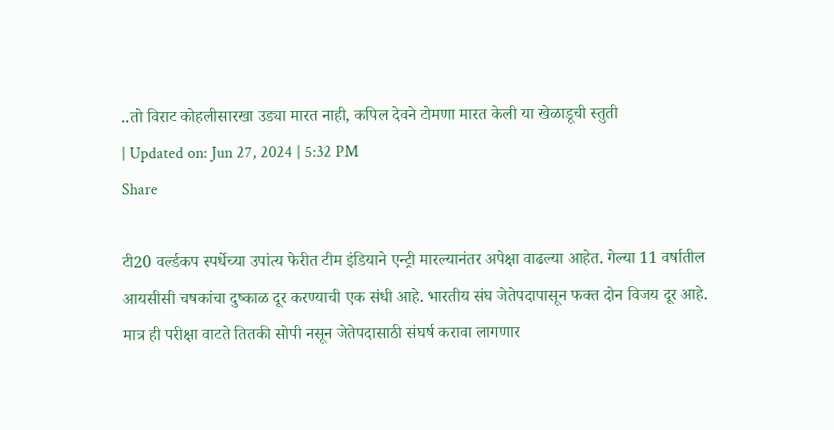..तो विराट कोहलीसारखा उड्या मारत नाही, कपिल देवने टोमणा मारत केली या खेळाडूची स्तुती
| Updated on: Jun 27, 2024 | 5:32 PM
Share

टी20 वर्ल्डकप स्पर्धेच्या उपांत्य फेरीत टीम इंडियाने एन्ट्री मारल्यानंतर अपेक्षा वाढल्या आहेत. गेल्या 11 वर्षातील आयसीसी चषकांचा दुष्काळ दूर करण्याची एक संधी आहे. भारतीय संघ जेतेपदापासून फक्त दोन विजय दूर आहे. मात्र ही परीक्षा वाटते तितकी सोपी नसून जेतेपदासाठी संघर्ष करावा लागणार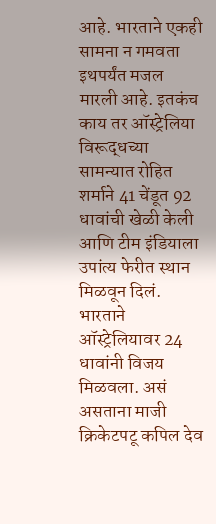आहे. भारताने एकही सामना न गमवता इथपर्यंत मजल मारली आहे. इतकंच काय तर ऑस्ट्रेलिया विरूद्धच्या सामन्यात रोहित शर्माने 41 चेंडूत 92 धावांची खेळी केली आणि टीम इंडियाला उपांत्य फेरीत स्थान मिळवून दिलं. भारताने ऑस्ट्रेलियावर 24 धावांनी विजय मिळवला. असं असताना माजी क्रिकेटपटू कपिल देव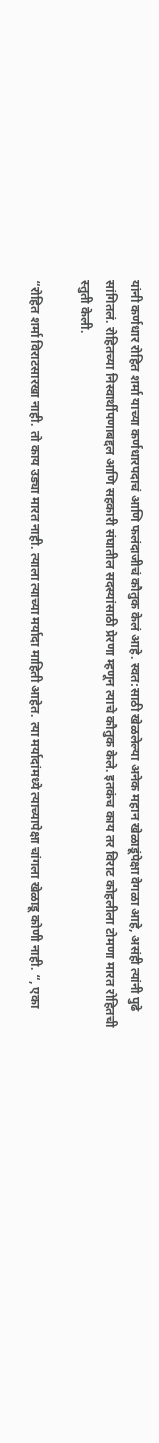यांनी कर्णधार रोहित शर्मा याच्या कर्णधारपदाचं आणि फलंदाजीचं कौतुक केलं आहे. स्वत:साठी खेळलेल्या अनेक महान खेळाडूंपेक्षा वेगळा आहे, असंही त्यांनी पुढे सांगितलं. रोहितच्या निस्वार्थीपणाबद्दल आणि सहकारी संघातील सदस्यांसाठी प्रेरणा म्हणून त्याचे कौतुक केले. इतकंच काय तर विराट कोहलीला टोमणा मारत रोहितची स्तुती केली.

“रोहित शर्मा विराटसारखा नाही. तो काय उड्या मारत नाही. त्याला त्याच्या मर्यादा माहिती आहेत. त्या मर्यादांमध्ये त्याच्यापेक्षा चांगला खेळाडू कोणी नाही. “, एका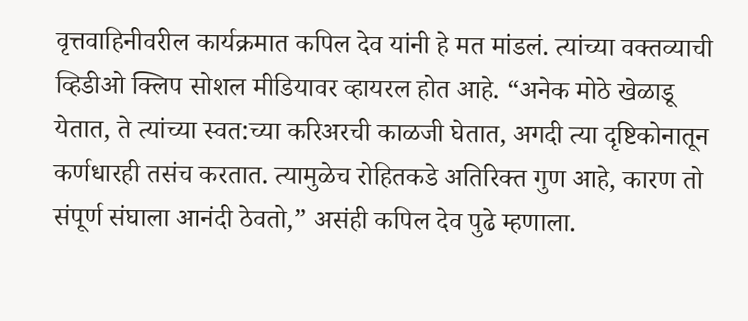वृत्तवाहिनीवरील कार्यक्रमात कपिल देव यांनी हे मत मांडलं. त्यांच्या वक्तव्याची व्हिडीओ क्लिप सोशल मीडियावर व्हायरल होत आहे. “अनेक मोठे खेळाडू येतात, ते त्यांच्या स्वत:च्या करिअरची काळजी घेतात, अगदी त्या दृष्टिकोनातून कर्णधारही तसंच करतात. त्यामुळेच रोहितकडे अतिरिक्त गुण आहे, कारण तो संपूर्ण संघाला आनंदी ठेवतो,” असंही कपिल देव पुढे म्हणाला.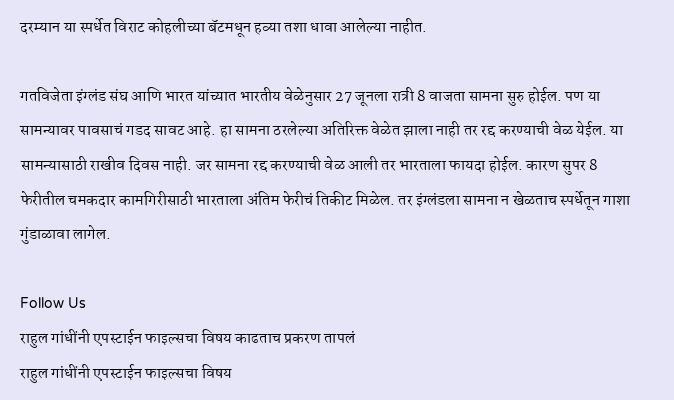दरम्यान या स्पर्धेत विराट कोहलीच्या बॅटमधून हव्या तशा धावा आलेल्या नाहीत.

गतविजेता इंग्लंड संघ आणि भारत यांच्यात भारतीय वेळेनुसार 27 जूनला रात्री 8 वाजता सामना सुरु होईल. पण या सामन्यावर पावसाचं गडद सावट आहे. हा सामना ठरलेल्या अतिरिक्त वेळेत झाला नाही तर रद्द करण्याची वेळ येईल. या सामन्यासाठी राखीव दिवस नाही. जर सामना रद्द करण्याची वेळ आली तर भारताला फायदा होईल. कारण सुपर 8 फेरीतील चमकदार कामगिरीसाठी भारताला अंतिम फेरीचं तिकीट मिळेल. तर इंग्लंडला सामना न खेळताच स्पर्धेतून गाशा गुंडाळावा लागेल.

Follow Us
राहुल गांधींनी एपस्टाईन फाइल्सचा विषय काढताच प्रकरण तापलं
राहुल गांधींनी एपस्टाईन फाइल्सचा विषय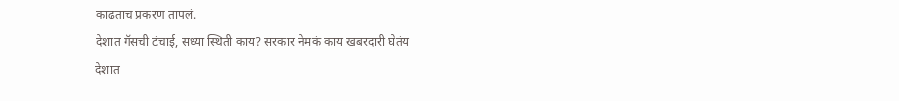काढताच प्रकरण तापलं.
देशात गॅसची टंचाई, सध्या स्थिती काय? सरकार नेमकं काय खबरदारी घेतंय
देशात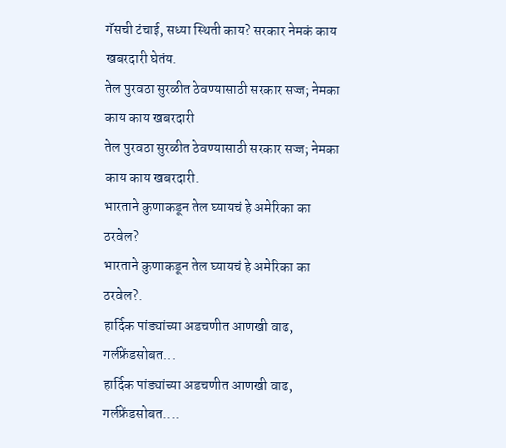गॅसची टंचाई, सध्या स्थिती काय? सरकार नेमकं काय खबरदारी घेतंय.
तेल पुरवठा सुरळीत ठेवण्यासाठी सरकार सज्ज; नेमका काय काय खबरदारी
तेल पुरवठा सुरळीत ठेवण्यासाठी सरकार सज्ज; नेमका काय काय खबरदारी.
भारताने कुणाकडून तेल घ्यायचं हे अमेरिका का ठरवेल?
भारताने कुणाकडून तेल घ्यायचं हे अमेरिका का ठरवेल?.
हार्दिक पांड्यांच्या अडचणीत आणखी वाढ, गर्लफ्रेंडसोबत...
हार्दिक पांड्यांच्या अडचणीत आणखी वाढ, गर्लफ्रेंडसोबत....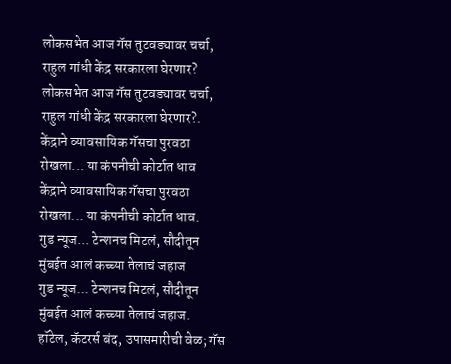लोकसभेत आज गॅस तुटवड्यावर चर्चा, राहुल गांधी केंद्र सरकारला घेरणार?
लोकसभेत आज गॅस तुटवड्यावर चर्चा, राहुल गांधी केंद्र सरकारला घेरणार?.
केंद्राने व्यावसायिक गॅसचा पुरवठा रोखला... या कंपनीची कोर्टात धाव
केंद्राने व्यावसायिक गॅसचा पुरवठा रोखला... या कंपनीची कोर्टात धाव.
गुड न्यूज... टेन्शनच मिटलं, सौदीतून मुंबईत आलं कच्च्या तेलाचं जहाज
गुड न्यूज... टेन्शनच मिटलं, सौदीतून मुंबईत आलं कच्च्या तेलाचं जहाज.
हॉटेल, कॅटरर्स बंद, उपासमारीची वेळ; गॅस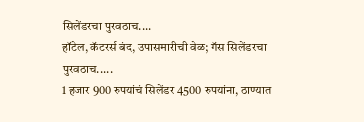सिलेंडरचा पुरवठाच....
हॉटेल, कॅटरर्स बंद, उपासमारीची वेळ; गॅस सिलेंडरचा पुरवठाच.....
1 हजार 900 रुपयांचं सिलेंडर 4500 रुपयांना, ठाण्यात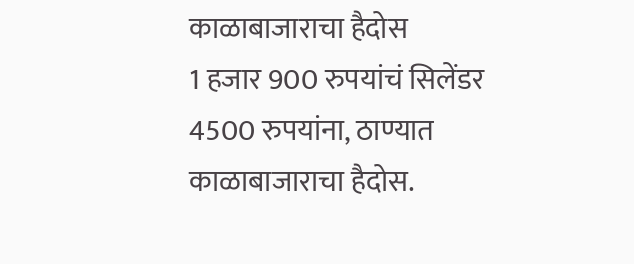काळाबाजाराचा हैदोस
1 हजार 900 रुपयांचं सिलेंडर 4500 रुपयांना, ठाण्यात काळाबाजाराचा हैदोस.